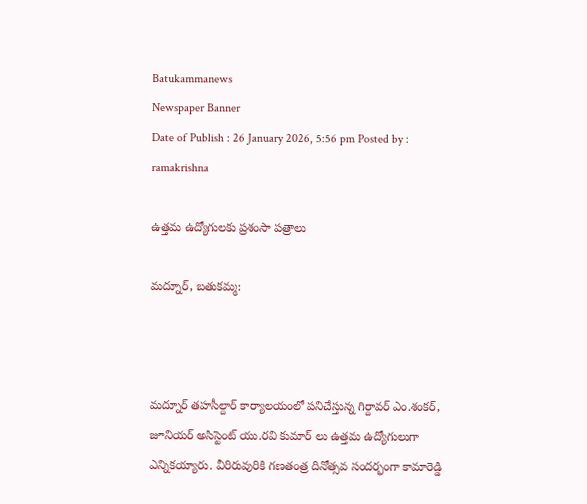Batukammanews
Newspaper Banner
Date of Publish : 26 January 2026, 5:56 pm Posted by : ramakrishna

ఉత్తమ ఉద్యోగులకు ప్రశంసా పత్రాలు

మద్నూర్, బతుకమ్మ:



మద్నూర్ తహసీల్దార్ కార్యాలయంలో పనిచేస్తున్న గిర్దావర్ ఎం.శంకర్, జూనియర్ అసిస్టెంట్ యు.రవి కుమార్ లు ఉత్తమ ఉద్యోగులుగా ఎన్నికయ్యారు. వీరిరువురికి గణతంత్ర దినోత్సవ సందర్భంగా కామారెడ్డి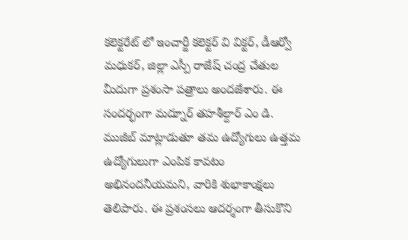కలెక్టరేట్ లో ఇంచార్జీ కలెక్టర్ వి విక్టర్, డీఆర్వో మధుకర్, జిల్లా ఎస్పీ రాజేష్ చంద్ర చేతుల మీదుగా ప్రశంసా పత్రాలు అందజేశారు. ఈ సందర్భంగా మద్నూర్ తహశీల్దార్ ఎం డి. ముజీబ్ మాట్లాడుతూ తమ ఉద్యోగులు ఉత్తమ ఉద్యోగులుగా ఎంపిక కావటం అభినందనీయమని, వారికి శుభాకాంక్షలు తెలిపారు. ఈ ప్రశంసలు ఆదర్శంగా తీసుకొని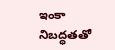ఇంకా నిబద్ధతతో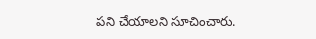పని చేయాలని సూచించారు.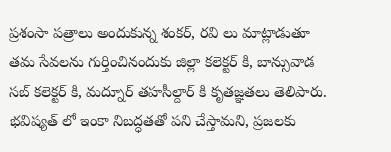ప్రశంసా పత్రాలు అందుకున్న శంకర్, రవి లు మాట్లాడుతూ తమ సేవలను గుర్తించినందుకు జిల్లా కలెక్టర్ కి, బాన్సువాడ సబ్ కలెక్టర్ కి, మద్నూర్ తహసీల్దార్ కి కృతజ్ఞతలు తెలిపారు. భవిష్యత్ లో ఇంకా నిబద్ధతతో పని చేస్తామని, ప్రజలకు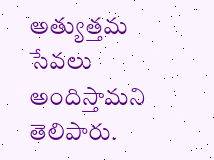అత్యుత్తమ సేవలు అందిస్తామని తెలిపారు.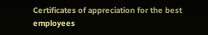Certificates of appreciation for the best employees